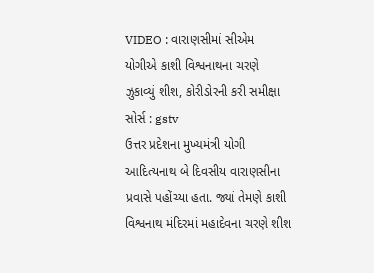VIDEO : વારાણસીમાં સીએમ યોગીએ કાશી વિશ્વનાથના ચરણે ઝુકાવ્યું શીશ, કોરીડોરની કરી સમીક્ષા
સોર્સ : gstv
ઉત્તર પ્રદેશના મુખ્યમંત્રી યોગી આદિત્યનાથ બે દિવસીય વારાણસીના પ્રવાસે પહોંચ્યા હતા. જ્યાં તેમણે કાશી વિશ્વનાથ મંદિરમાં મહાદેવના ચરણે શીશ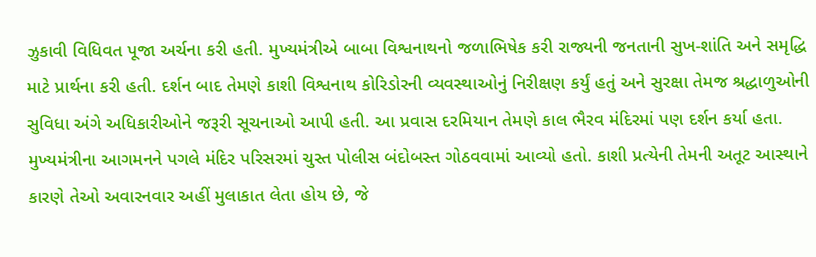ઝુકાવી વિધિવત પૂજા અર્ચના કરી હતી. મુખ્યમંત્રીએ બાબા વિશ્વનાથનો જળાભિષેક કરી રાજ્યની જનતાની સુખ-શાંતિ અને સમૃદ્ધિ માટે પ્રાર્થના કરી હતી. દર્શન બાદ તેમણે કાશી વિશ્વનાથ કોરિડોરની વ્યવસ્થાઓનું નિરીક્ષણ કર્યું હતું અને સુરક્ષા તેમજ શ્રદ્ધાળુઓની સુવિધા અંગે અધિકારીઓને જરૂરી સૂચનાઓ આપી હતી. આ પ્રવાસ દરમિયાન તેમણે કાલ ભૈરવ મંદિરમાં પણ દર્શન કર્યા હતા. મુખ્યમંત્રીના આગમનને પગલે મંદિર પરિસરમાં ચુસ્ત પોલીસ બંદોબસ્ત ગોઠવવામાં આવ્યો હતો. કાશી પ્રત્યેની તેમની અતૂટ આસ્થાને કારણે તેઓ અવારનવાર અહીં મુલાકાત લેતા હોય છે, જે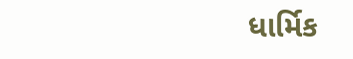ધાર્મિક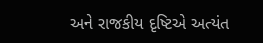અને રાજકીય દૃષ્ટિએ અત્યંત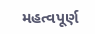મહત્વપૂર્ણ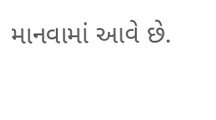માનવામાં આવે છે.